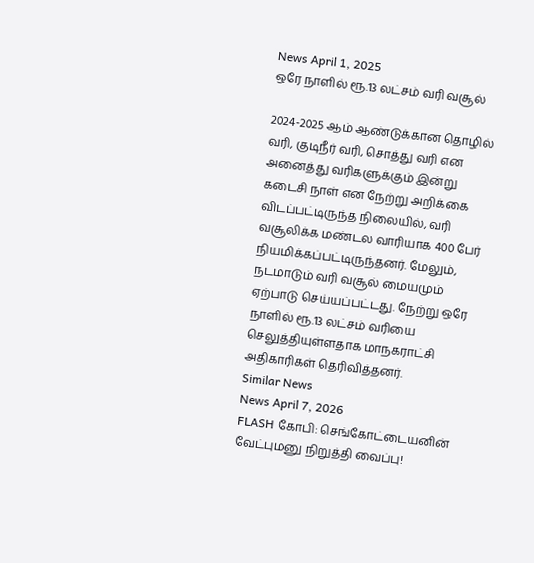News April 1, 2025
ஒரே நாளில் ரூ.13 லட்சம் வரி வசூல்

2024-2025 ஆம் ஆண்டுக்கான தொழில் வரி, குடிநீர் வரி, சொத்து வரி என அனைத்து வரிகளுக்கும் இன்று கடைசி நாள் என நேற்று அறிக்கை விடப்பட்டிருந்த நிலையில், வரி வசூலிக்க மண்டல வாரியாக 400 பேர் நியமிக்கப்பட்டிருந்தனர். மேலும், நடமாடும் வரி வசூல் மையமும் ஏற்பாடு செய்யப்பட்டது. நேற்று ஒரே நாளில் ரூ.13 லட்சம் வரியை செலுத்தியுள்ளதாக மாநகராட்சி அதிகாரிகள் தெரிவித்தனர்.
Similar News
News April 7, 2026
FLASH கோபி: செங்கோட்டையனின் வேட்புமனு நிறுத்தி வைப்பு!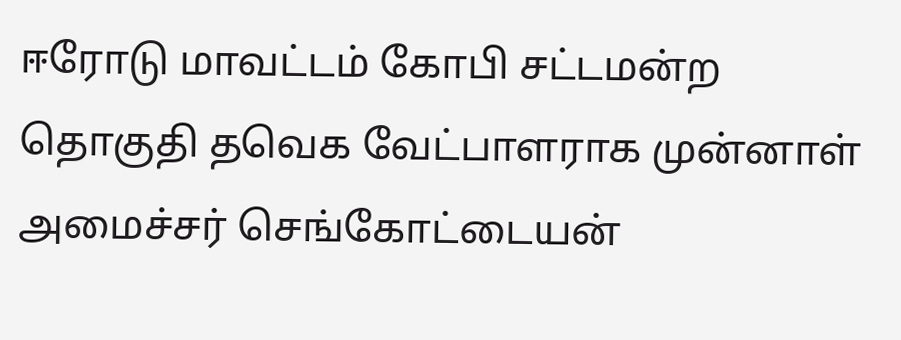ஈரோடு மாவட்டம் கோபி சட்டமன்ற தொகுதி தவெக வேட்பாளராக முன்னாள் அமைச்சர் செங்கோட்டையன்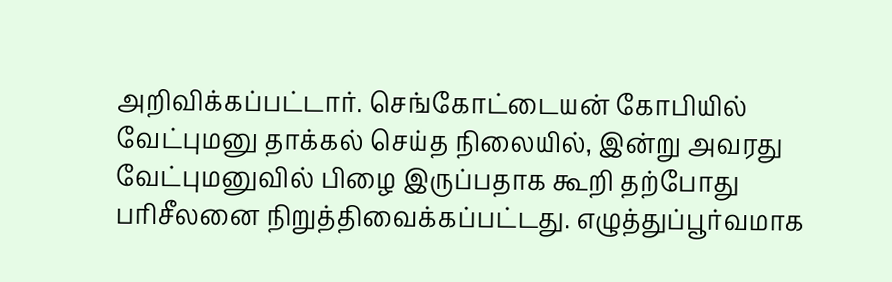அறிவிக்கப்பட்டார். செங்கோட்டையன் கோபியில் வேட்புமனு தாக்கல் செய்த நிலையில், இன்று அவரது வேட்புமனுவில் பிழை இருப்பதாக கூறி தற்போது பரிசீலனை நிறுத்திவைக்கப்பட்டது. எழுத்துப்பூர்வமாக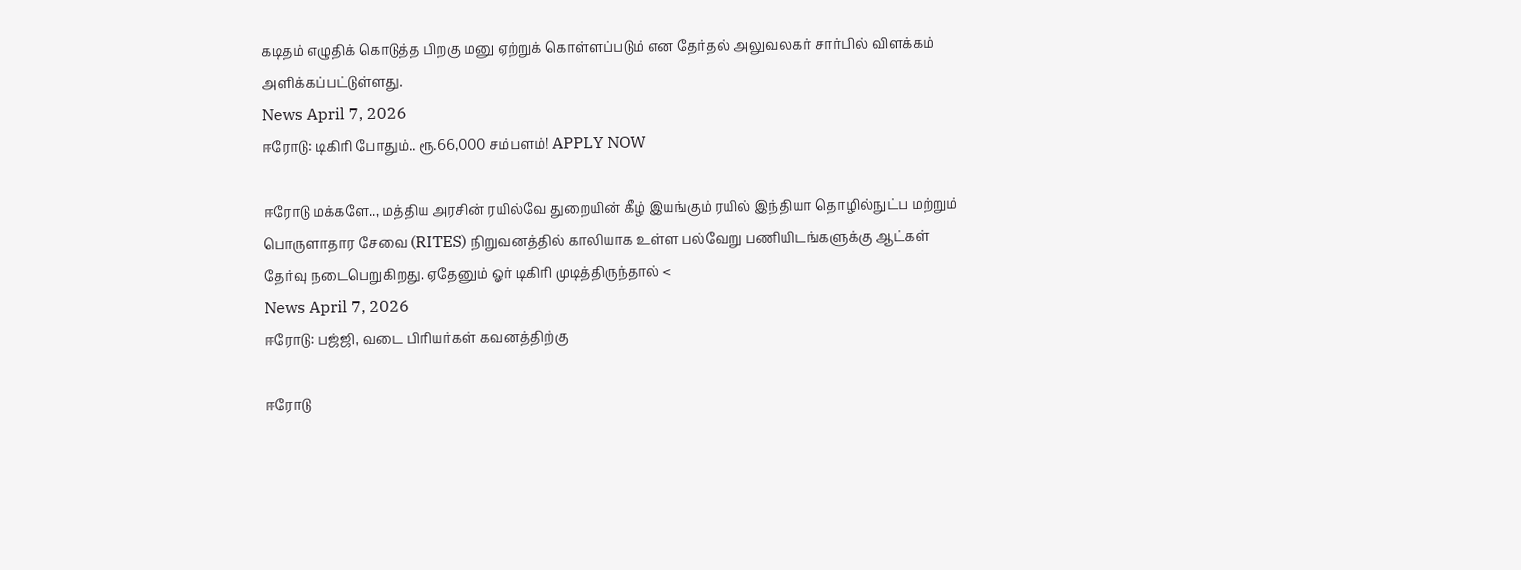கடிதம் எழுதிக் கொடுத்த பிறகு மனு ஏற்றுக் கொள்ளப்படும் என தேர்தல் அலுவலகர் சார்பில் விளக்கம் அளிக்கப்பட்டுள்ளது.
News April 7, 2026
ஈரோடு: டிகிரி போதும்.. ரூ.66,000 சம்பளம்! APPLY NOW

ஈரோடு மக்களே.., மத்திய அரசின் ரயில்வே துறையின் கீழ் இயங்கும் ரயில் இந்தியா தொழில்நுட்ப மற்றும் பொருளாதார சேவை (RITES) நிறுவனத்தில் காலியாக உள்ள பல்வேறு பணியிடங்களுக்கு ஆட்கள் தேர்வு நடைபெறுகிறது. ஏதேனும் ஓர் டிகிரி முடித்திருந்தால் <
News April 7, 2026
ஈரோடு: பஜ்ஜி, வடை பிரியர்கள் கவனத்திற்கு

ஈரோடு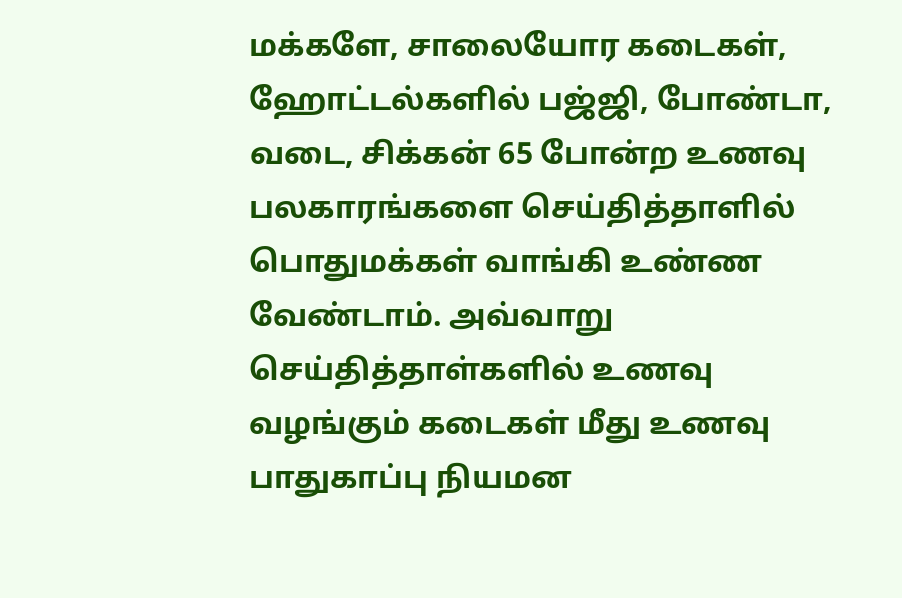மக்களே, சாலையோர கடைகள், ஹோட்டல்களில் பஜ்ஜி, போண்டா, வடை, சிக்கன் 65 போன்ற உணவு பலகாரங்களை செய்தித்தாளில் பொதுமக்கள் வாங்கி உண்ண வேண்டாம். அவ்வாறு செய்தித்தாள்களில் உணவு வழங்கும் கடைகள் மீது உணவு பாதுகாப்பு நியமன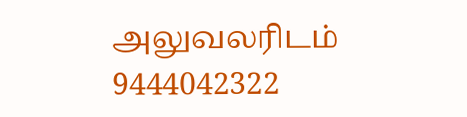அலுவலரிடம் 9444042322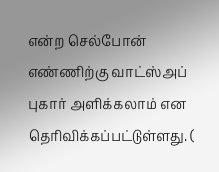என்ற செல்போன் எண்ணிற்கு வாட்ஸ்அப் புகார் அளிக்கலாம் என தெரிவிக்கப்பட்டுள்ளது. (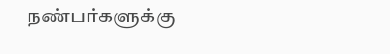நண்பர்களுக்கு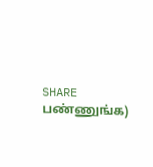SHARE பண்ணுங்க)